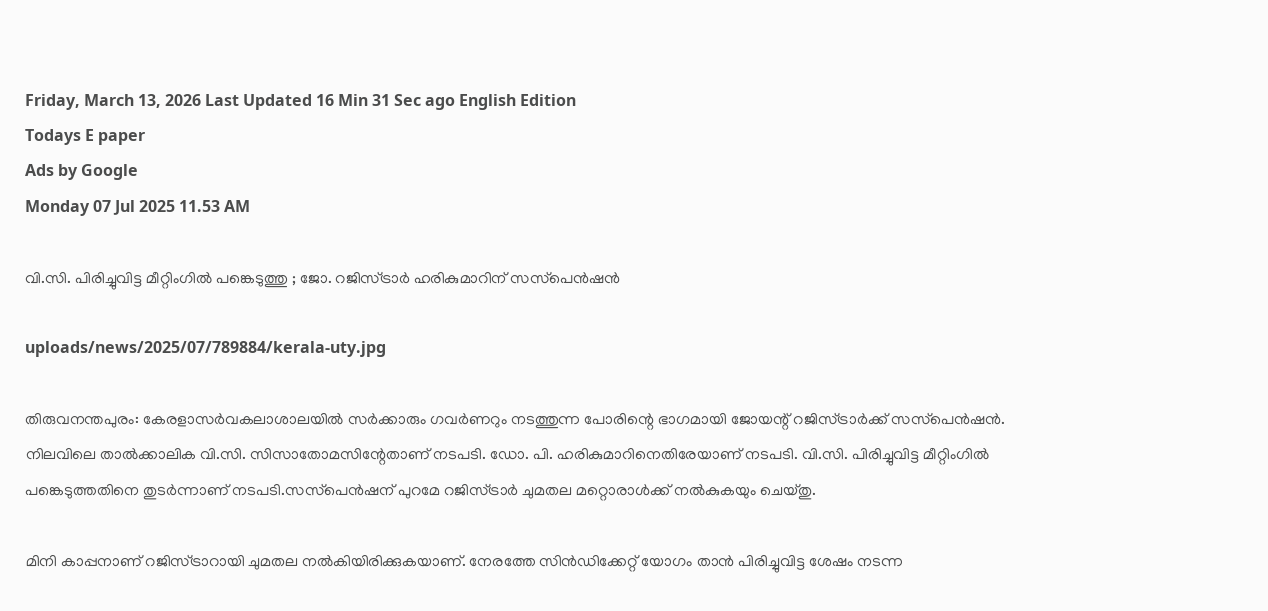Friday, March 13, 2026 Last Updated 16 Min 31 Sec ago English Edition
Todays E paper
Ads by Google
Monday 07 Jul 2025 11.53 AM

വി.സി. പിരിച്ചുവിട്ട മീറ്റിംഗില്‍ പങ്കെടുത്തു ; ജോ. റജിസ്ട്രാര്‍ ഹരികുമാറിന് സസ്‌പെന്‍ഷന്‍

uploads/news/2025/07/789884/kerala-uty.jpg

തിരുവനന്തപുരം: കേരളാസര്‍വകലാശാലയില്‍ സര്‍ക്കാരും ഗവര്‍ണറും നടത്തുന്ന പോരിന്റെ ഭാഗമായി ജോയന്റ് റജിസ്ട്രാര്‍ക്ക് സസ്‌പെന്‍ഷന്‍. നിലവിലെ താല്‍ക്കാലിക വി.സി. സിസാതോമസിന്റേതാണ് നടപടി. ഡോ. പി. ഹരികുമാറിനെതിരേയാണ് നടപടി. വി.സി. പിരിച്ചുവിട്ട മീറ്റിംഗില്‍ പങ്കെടുത്തതിനെ തുടര്‍ന്നാണ് നടപടി.സസ്‌പെന്‍ഷന് പുറമേ റജിസ്ട്രാര്‍ ചുമതല മറ്റൊരാള്‍ക്ക് നല്‍കുകയും ചെയ്തു.

മിനി കാപ്പനാണ് റജിസ്ട്രാറായി ചുമതല നല്‍കിയിരിക്കുകയാണ്. നേരത്തേ സിന്‍ഡിക്കേറ്റ് യോഗം താന്‍ പിരിച്ചുവിട്ട ശേഷം നടന്ന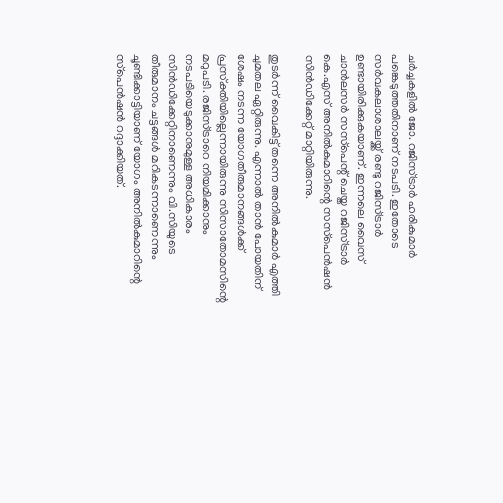ചര്‍ച്ചകളില്‍ ജോ. റജിസ്ട്രാര്‍ ഹരികുമാര്‍ പങ്കെടുത്തതിനാണ് നടപടി. ഇതോടെ സര്‍വകലാശാലയ്ക്ക് രണ്ടു റജിസ്ട്രാര്‍ ഉണ്ടായിരിക്കുകയാണ്. ഇന്നലെ വൈസ് ചാന്‍ലസര്‍ സസ്‌പെന്റ് ചെയ്ത റജിസ്ട്രാര്‍ കെ.എസ് അനില്‍കുമാറിന്റെ സസ്‌പെന്‍ഷന്‍ സിന്‍ഡിക്കേറ്റ് മാറ്റിയിരുന്നു.

തുടര്‍ന്ന് വൈകിട്ട് തന്നെ അനില്‍കുമാര്‍ എത്തി ചുമതല ഏറ്റിരുന്നു. എന്നാല്‍ താന്‍ പോയതിന് ശേഷം നടന്ന യോഗതീരുമാനങ്ങള്‍ക്ക് പ്രസ്‌ക്തിയില്ലെന്നായിരുന്നു സിസാതോമസിന്റെ മറുപടി. രജിസ്ട്രാറെ നിയമിക്കാനും നടപടിയെടുക്കാനുമുള്ള അധികാരം സിന്‍ഡിക്കേറ്റിനാണെന്നും വി.സിയുടെ തീരുമാനം ചട്ടങ്ങള്‍ മറികടന്നാണെന്നും ചൂണ്ടിക്കാട്ടിയാണ് യോഗം അനില്‍കുമാറിന്റെ സ്‌പെന്‍ഷന്‍ റദ്ദാക്കിയത്.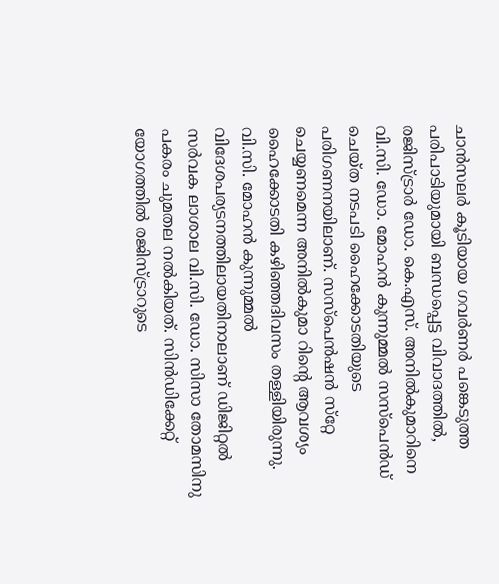ചാന്‍സലര്‍ കൂടിയായ ഗവര്‍ണര്‍ പങ്കെടുത്ത പരിപാടിയുമായി ബന്ധപ്പെട്ട വിവാദത്തില്‍, രജിസ്ട്രാര്‍ ഡോ. കെ.എസ്. അനില്‍കുമാറിനെ വി.സി. ഡോ. മോഹന്‍ കുന്നുമ്മല്‍ സസ്‌പെന്‍ഡ് ചെയ്ത നടപടി ഹൈക്കോടതിയുടെ പരിഗണനയിലാണ്. സസ്‌പെന്‍ഷന്‍ സ്‌റ്റേ ചെയ്യണമെന്ന അനില്‍കുമാ റിന്റെ ആവശ്യം ഹൈക്കോടതി കഴിഞ്ഞദിവസം തള്ളിയിരുന്നു. വി.സി. മോഹന്‍ കുന്നുമ്മല്‍ വിദേശപര്യടനത്തിലായതിനാലാണ് ഡിജിറ്റല്‍ സര്‍വക ലാശാല വി.സി. ഡോ. സിസാ തോമസിനു പകരം ചുമതല നല്‍കിയത്. സിന്‍ഡിക്കേറ്റ് യോഗത്തില്‍ രജിസ്ട്രാറുടെ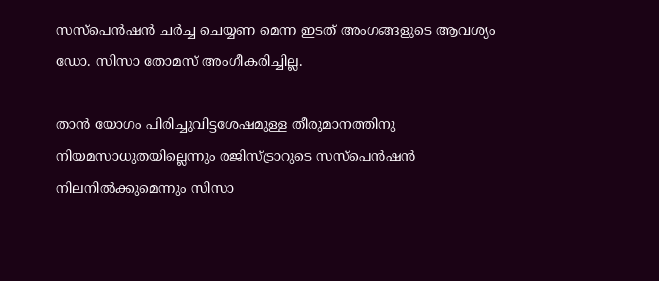സസ്‌പെന്‍ഷന്‍ ചര്‍ച്ച ചെയ്യണ മെന്ന ഇടത് അംഗങ്ങളുടെ ആവശ്യം ഡോ. സിസാ തോമസ് അംഗീകരിച്ചില്ല.

താന്‍ യോഗം പിരിച്ചുവിട്ടശേഷമുള്ള തീരുമാനത്തിനു നിയമസാധുതയില്ലെന്നും രജിസ്ട്രാറുടെ സസ്‌പെന്‍ഷന്‍ നിലനില്‍ക്കുമെന്നും സിസാ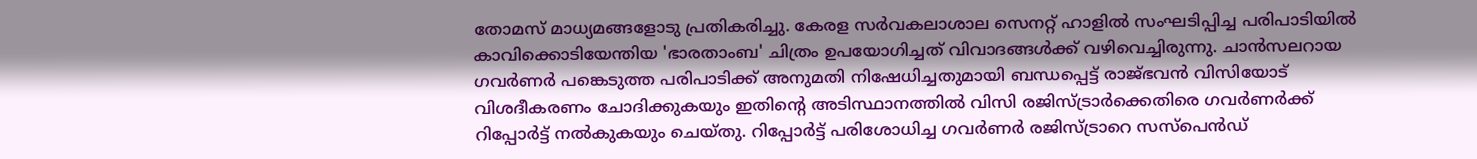തോമസ് മാധ്യമങ്ങളോടു പ്രതികരിച്ചു. കേരള സര്‍വകലാശാല സെനറ്റ് ഹാളില്‍ സംഘടിപ്പിച്ച പരിപാടിയില്‍ കാവിക്കൊടിയേന്തിയ 'ഭാരതാംബ' ചിത്രം ഉപയോഗിച്ചത് വിവാദങ്ങള്‍ക്ക് വഴിവെച്ചിരുന്നു. ചാന്‍സലറായ ഗവര്‍ണര്‍ പങ്കെടുത്ത പരിപാടിക്ക് അനുമതി നിഷേധിച്ചതുമായി ബന്ധപ്പെട്ട് രാജ്ഭവന്‍ വിസിയോട് വിശദീകരണം ചോദിക്കുകയും ഇതിന്റെ അടിസ്ഥാനത്തില്‍ വിസി രജിസ്ട്രാര്‍ക്കെതിരെ ഗവര്‍ണര്‍ക്ക് റിപ്പോര്‍ട്ട് നല്‍കുകയും ചെയ്തു. റിപ്പോര്‍ട്ട് പരിശോധിച്ച ഗവര്‍ണര്‍ രജിസ്ട്രാറെ സസ്പെന്‍ഡ്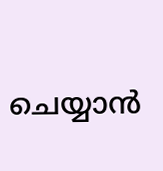ചെയ്യാന്‍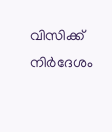വിസിക്ക് നിര്‍ദേശം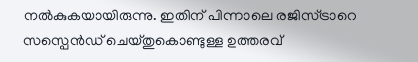നല്‍കുകയായിരുന്നു. ഇതിന് പിന്നാലെ രജിസ്ട്രാറെ സസ്പെന്‍ഡ് ചെയ്തുകൊണ്ടുള്ള ഉത്തരവ്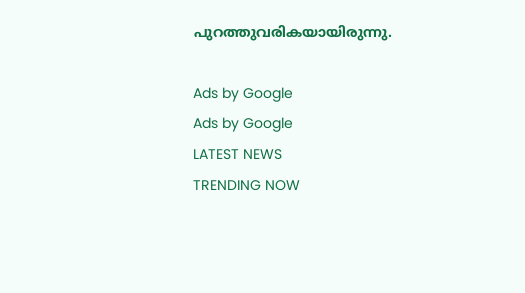പുറത്തുവരികയായിരുന്നു.

Ads by Google
Ads by Google
LATEST NEWS
TRENDING NOW